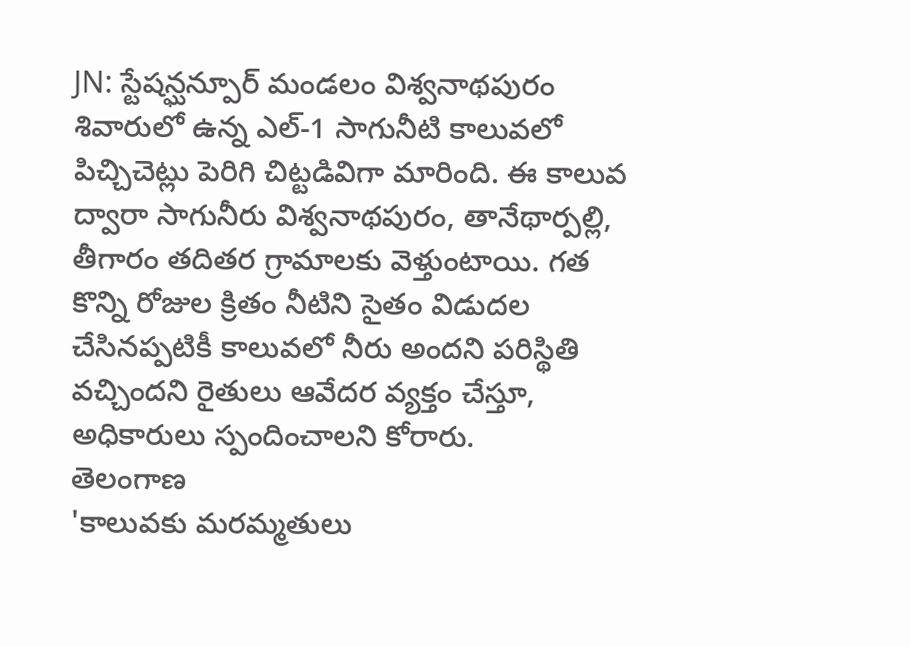JN: స్టేషన్ఘన్పూర్ మండలం విశ్వనాథపురం శివారులో ఉన్న ఎల్-1 సాగునీటి కాలువలో పిచ్చిచెట్లు పెరిగి చిట్టడివిగా మారింది. ఈ కాలువ ద్వారా సాగునీరు విశ్వనాథపురం, తానేథార్పల్లి, తీగారం తదితర గ్రామాలకు వెళ్తుంటాయి. గత కొన్ని రోజుల క్రితం నీటిని సైతం విడుదల చేసినప్పటికీ కాలువలో నీరు అందని పరిస్థితి వచ్చిందని రైతులు ఆవేదర వ్యక్తం చేస్తూ, అధికారులు స్పందించాలని కోరారు.
తెలంగాణ
'కాలువకు మరమ్మతులు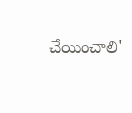చేయించాలి'